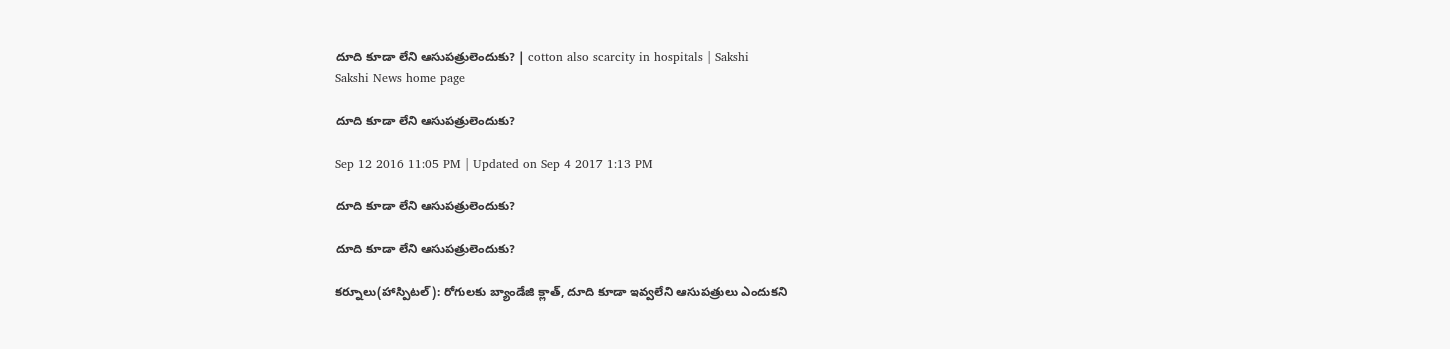దూది కూడా లేని ఆసుపత్రులెందుకు? | cotton also scarcity in hospitals | Sakshi
Sakshi News home page

దూది కూడా లేని ఆసుపత్రులెందుకు?

Sep 12 2016 11:05 PM | Updated on Sep 4 2017 1:13 PM

దూది కూడా లేని ఆసుపత్రులెందుకు?

దూది కూడా లేని ఆసుపత్రులెందుకు?

కర్నూలు(హాస్పిటల్‌): రోగులకు బ్యాండేజి క్లాత్, దూది కూడా ఇవ్వలేని ఆసుపత్రులు ఎందుకని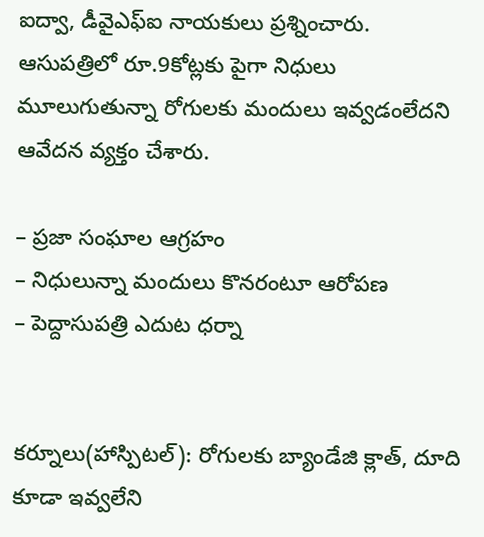ఐద్వా, డీవైఎఫ్‌ఐ నాయకులు ప్రశ్నించారు. ఆసుపత్రిలో రూ.9కోట్లకు పైగా నిధులు మూలుగుతున్నా రోగులకు మందులు ఇవ్వడంలేదని ఆవేదన వ్యక్తం చేశారు.

– ప్రజా సంఘాల ఆగ్రహం
– నిధులున్నా మందులు కొనరంటూ ఆరోపణ
– పెద్దాసుపత్రి ఎదుట ధర్నా


కర్నూలు(హాస్పిటల్‌): రోగులకు బ్యాండేజి క్లాత్, దూది కూడా ఇవ్వలేని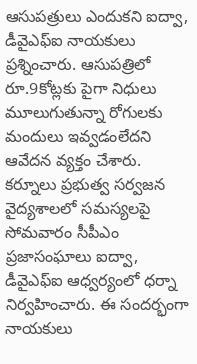ఆసుపత్రులు ఎందుకని ఐద్వా, డీవైఎఫ్‌ఐ నాయకులు ప్రశ్నించారు. ఆసుపత్రిలో రూ.9కోట్లకు పైగా నిధులు మూలుగుతున్నా రోగులకు మందులు ఇవ్వడంలేదని ఆవేదన వ్యక్తం చేశారు. కర్నూలు ప్రభుత్వ సర్వజన వైద్యశాలలో సమస్యలపై సోమవారం సీపీఎం ప్రజాసంఘాలు ఐద్వా, డీవైఎఫ్‌ఐ ఆధ్వర్యంలో ధర్నా నిర్వహించారు. ఈ సందర్భంగా నాయకులు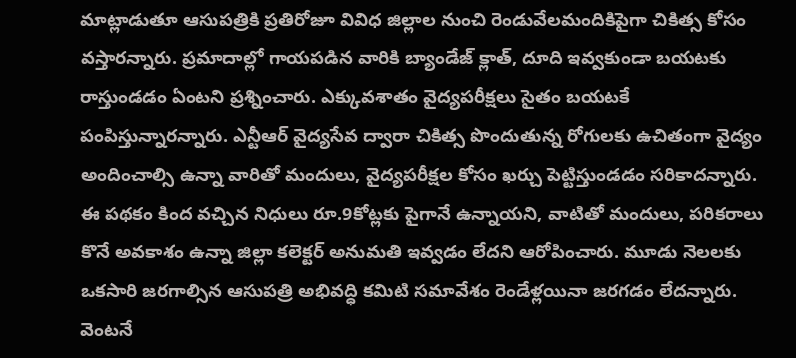మాట్లాడుతూ ఆసుపత్రికి ప్రతిరోజూ వివిధ జిల్లాల నుంచి రెండువేలమందికిపైగా చికిత్స కోసం వస్తారన్నారు. ప్రమాదాల్లో గాయపడిన వారికి బ్యాండేజ్‌ క్లాత్, దూది ఇవ్వకుండా బయటకు రాస్తుండడం ఏంటని ప్రశ్నించారు. ఎక్కువశాతం వైద్యపరీక్షలు సైతం బయటకే పంపిస్తున్నారన్నారు. ఎన్టీఆర్‌ వైద్యసేవ ద్వారా చికిత్స పొందుతున్న రోగులకు ఉచితంగా వైద్యం అందించాల్సి ఉన్నా వారితో మందులు, వైద్యపరీక్షల కోసం ఖర్చు పెట్టిస్తుండడం సరికాదన్నారు. ఈ పథకం కింద వచ్చిన నిధులు రూ.9కోట్లకు పైగానే ఉన్నాయని, వాటితో మందులు, పరికరాలు కొనే అవకాశం ఉన్నా జిల్లా కలెక్టర్‌ అనుమతి ఇవ్వడం లేదని ఆరోపించారు. మూడు నెలలకు ఒకసారి జరగాల్సిన ఆసుపత్రి అభివద్ధి కమిటి సమావేశం రెండేళ్లయినా జరగడం లేదన్నారు. వెంటనే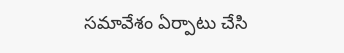సమావేశం ఏర్పాటు చేసి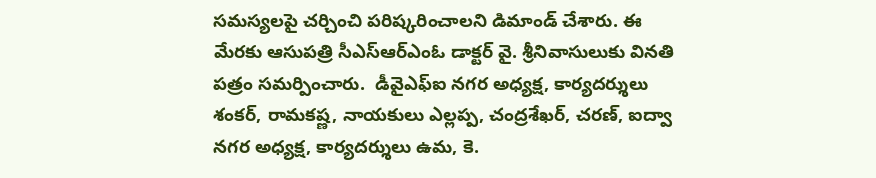సమస్యలపై చర్చించి పరిష్కరించాలని డిమాండ్‌ చేశారు. ఈ మేరకు ఆసుపత్రి సీఎస్‌ఆర్‌ఎంఓ డాక్టర్‌ వై. శ్రీనివాసులుకు వినతి పత్రం సమర్పించారు.  డీవైఎఫ్‌ఐ నగర అధ్యక్ష, కార్యదర్శులు శంకర్, రామకష్ణ, నాయకులు ఎల్లప్ప, చంద్రశేఖర్, చరణ్, ఐద్వా నగర అధ్యక్ష, కార్యదర్శులు ఉమ, కె.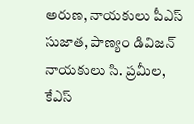అరుణ, నాయకులు పీఎస్‌ సుజాత, పాణ్యం డివిజన్‌ నాయకులు సి. ప్రమీల, కేఎస్‌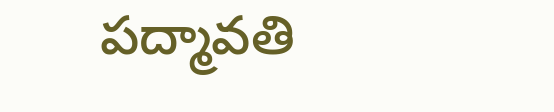పద్మావతి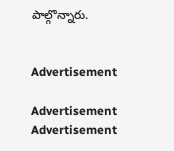పాల్గొన్నారు.


Advertisement

Advertisement
Advertisement